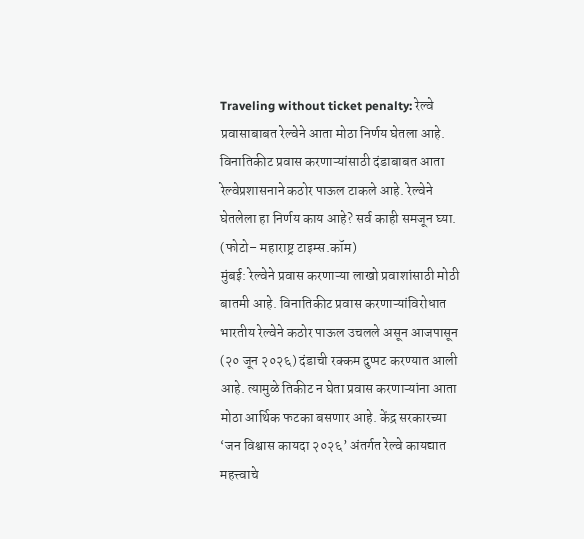Traveling without ticket penalty: रेल्वे प्रवासाबाबत रेल्वेने आता मोठा निर्णय घेतला आहे. विनातिकीट प्रवास करणाऱ्यांसाठी दंडाबाबत आता रेल्वेप्रशासनाने कठोर पाऊल टाकले आहे. रेल्वेने घेतलेला हा निर्णय काय आहे? सर्व काही समजून घ्या.
(फोटो– महाराष्ट्र टाइम्स.कॉम)
मुंबई: रेल्वेने प्रवास करणाऱ्या लाखो प्रवाशांसाठी मोठी बातमी आहे. विनातिकीट प्रवास करणाऱ्यांविरोधात भारतीय रेल्वेने कठोर पाऊल उचलले असून आजपासून (२० जून २०२६) दंडाची रक्कम दुप्पट करण्यात आली आहे. त्यामुळे तिकीट न घेता प्रवास करणाऱ्यांना आता मोठा आर्थिक फटका बसणार आहे. केंद्र सरकारच्या ‘जन विश्वास कायदा २०२६’ अंतर्गत रेल्वे कायद्यात महत्त्वाचे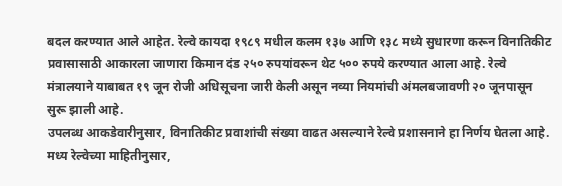बदल करण्यात आले आहेत. रेल्वे कायदा १९८९ मधील कलम १३७ आणि १३८ मध्ये सुधारणा करून विनातिकीट प्रवासासाठी आकारला जाणारा किमान दंड २५० रुपयांवरून थेट ५०० रुपये करण्यात आला आहे. रेल्वे मंत्रालयाने याबाबत १९ जून रोजी अधिसूचना जारी केली असून नव्या नियमांची अंमलबजावणी २० जूनपासून सुरू झाली आहे.
उपलब्ध आकडेवारीनुसार, विनातिकीट प्रवाशांची संख्या वाढत असल्याने रेल्वे प्रशासनाने हा निर्णय घेतला आहे. मध्य रेल्वेच्या माहितीनुसार,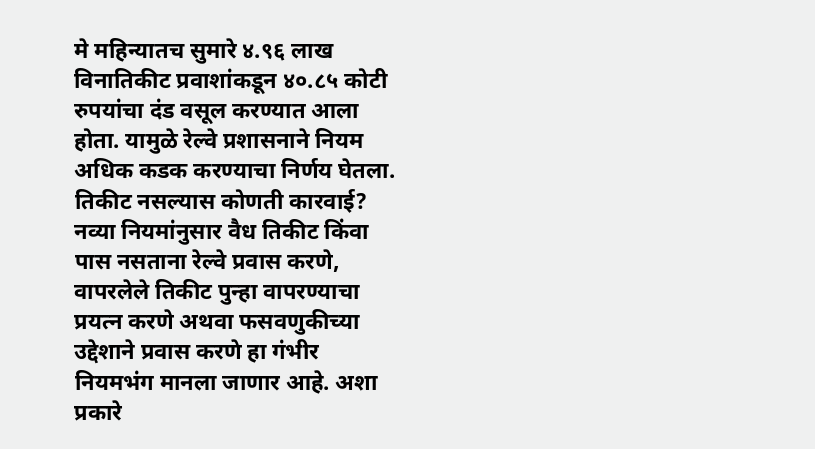मे महिन्यातच सुमारे ४.९६ लाख विनातिकीट प्रवाशांकडून ४०.८५ कोटी रुपयांचा दंड वसूल करण्यात आला होता. यामुळे रेल्वे प्रशासनाने नियम अधिक कडक करण्याचा निर्णय घेतला.
तिकीट नसल्यास कोणती कारवाई?
नव्या नियमांनुसार वैध तिकीट किंवा पास नसताना रेल्वे प्रवास करणे, वापरलेले तिकीट पुन्हा वापरण्याचा प्रयत्न करणे अथवा फसवणुकीच्या उद्देशाने प्रवास करणे हा गंभीर नियमभंग मानला जाणार आहे. अशा प्रकारे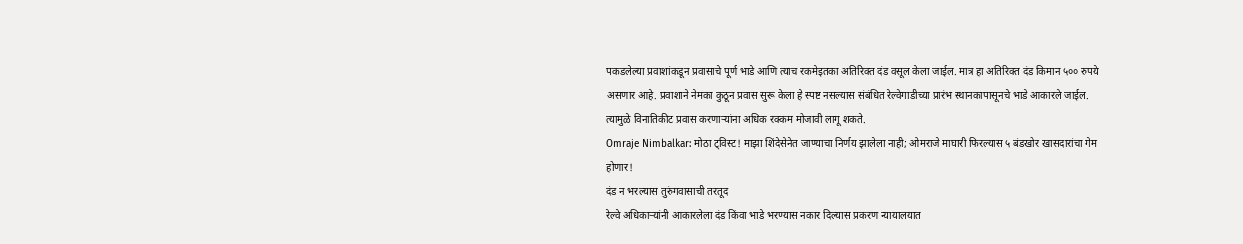पकडलेल्या प्रवाशांकडून प्रवासाचे पूर्ण भाडे आणि त्याच रकमेइतका अतिरिक्त दंड वसूल केला जाईल. मात्र हा अतिरिक्त दंड किमान ५०० रुपये असणार आहे. प्रवाशाने नेमका कुठून प्रवास सुरू केला हे स्पष्ट नसल्यास संबंधित रेल्वेगाडीच्या प्रारंभ स्थानकापासूनचे भाडे आकारले जाईल. त्यामुळे विनातिकीट प्रवास करणाऱ्यांना अधिक रक्कम मोजावी लागू शकते.
Omraje Nimbalkar: मोठा ट्विस्ट! माझा शिंदेसेनेत जाण्याचा निर्णय झालेला नाही; ओमराजे माघारी फिरल्यास ५ बंडखोर खासदारांचा गेम होणार!
दंड न भरल्यास तुरुंगवासाची तरतूद
रेल्वे अधिकाऱ्यांनी आकारलेला दंड किंवा भाडे भरण्यास नकार दिल्यास प्रकरण न्यायालयात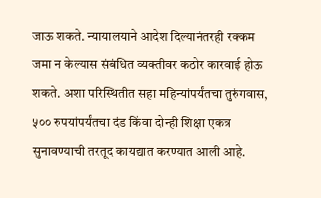जाऊ शकते. न्यायालयाने आदेश दिल्यानंतरही रक्कम जमा न केल्यास संबंधित व्यक्तीवर कठोर कारवाई होऊ शकते. अशा परिस्थितीत सहा महिन्यांपर्यंतचा तुरुंगवास, ५०० रुपयांपर्यंतचा दंड किंवा दोन्ही शिक्षा एकत्र सुनावण्याची तरतूद कायद्यात करण्यात आली आहे.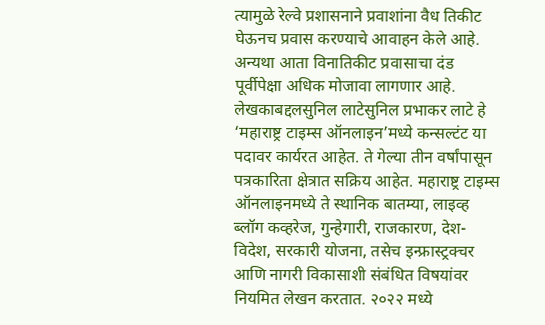त्यामुळे रेल्वे प्रशासनाने प्रवाशांना वैध तिकीट घेऊनच प्रवास करण्याचे आवाहन केले आहे. अन्यथा आता विनातिकीट प्रवासाचा दंड पूर्वीपेक्षा अधिक मोजावा लागणार आहे.
लेखकाबद्दलसुनिल लाटेसुनिल प्रभाकर लाटे हे ‘महाराष्ट्र टाइम्स ऑनलाइन’मध्ये कन्सल्टंट या पदावर कार्यरत आहेत. ते गेल्या तीन वर्षांपासून पत्रकारिता क्षेत्रात सक्रिय आहेत. महाराष्ट्र टाइम्स ऑनलाइनमध्ये ते स्थानिक बातम्या, लाइव्ह ब्लॉग कव्हरेज, गुन्हेगारी, राजकारण, देश-विदेश, सरकारी योजना, तसेच इन्फ्रास्ट्रक्चर आणि नागरी विकासाशी संबंधित विषयांवर नियमित लेखन करतात. २०२२ मध्ये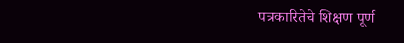पत्रकारितेचे शिक्षण पूर्ण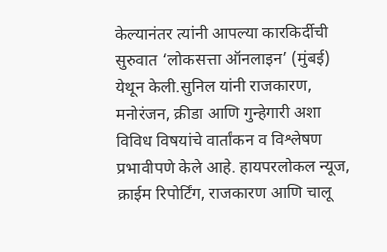केल्यानंतर त्यांनी आपल्या कारकिर्दीची सुरुवात ‘लोकसत्ता ऑनलाइन’ (मुंबई) येथून केली.सुनिल यांनी राजकारण, मनोरंजन, क्रीडा आणि गुन्हेगारी अशा विविध विषयांचे वार्तांकन व विश्लेषण प्रभावीपणे केले आहे. हायपरलोकल न्यूज, क्राईम रिपोर्टिंग, राजकारण आणि चालू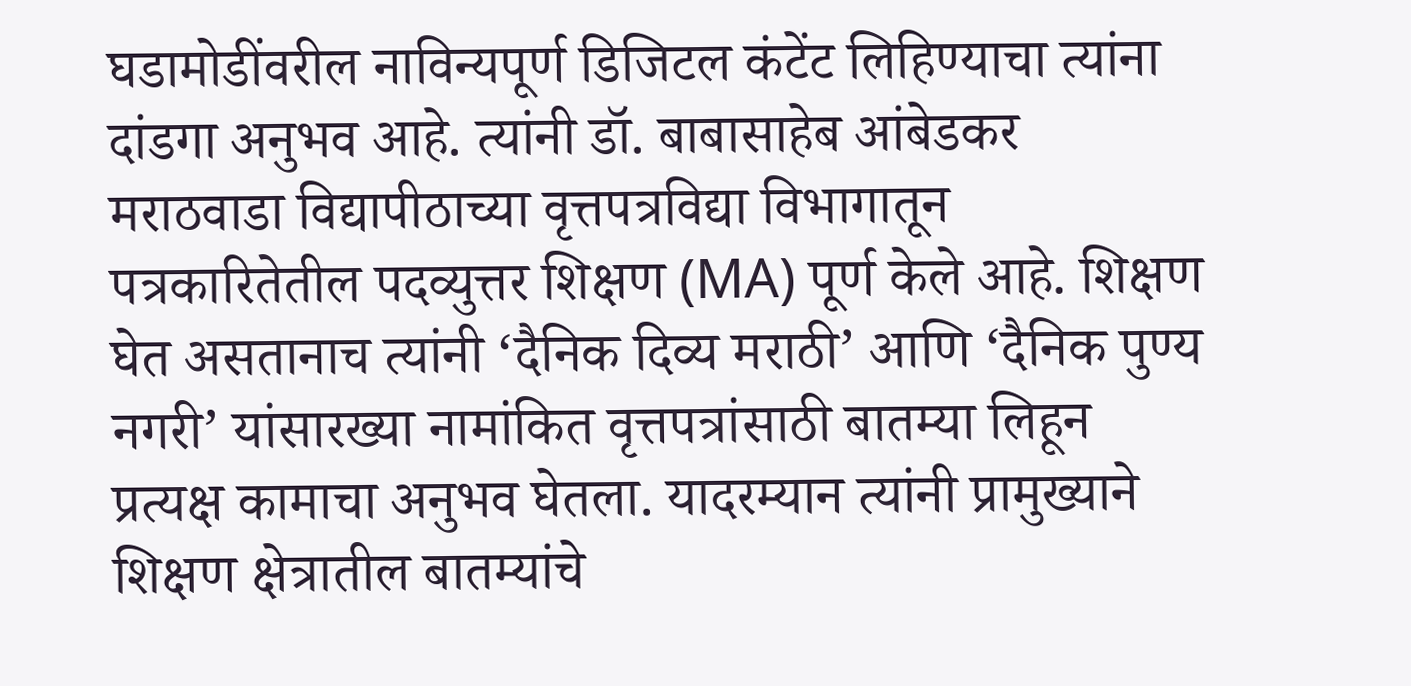घडामोडींवरील नाविन्यपूर्ण डिजिटल कंटेंट लिहिण्याचा त्यांना दांडगा अनुभव आहे. त्यांनी डॉ. बाबासाहेब आंबेडकर मराठवाडा विद्यापीठाच्या वृत्तपत्रविद्या विभागातून पत्रकारितेतील पदव्युत्तर शिक्षण (MA) पूर्ण केले आहे. शिक्षण घेत असतानाच त्यांनी ‘दैनिक दिव्य मराठी’ आणि ‘दैनिक पुण्य नगरी’ यांसारख्या नामांकित वृत्तपत्रांसाठी बातम्या लिहून प्रत्यक्ष कामाचा अनुभव घेतला. यादरम्यान त्यांनी प्रामुख्याने शिक्षण क्षेत्रातील बातम्यांचे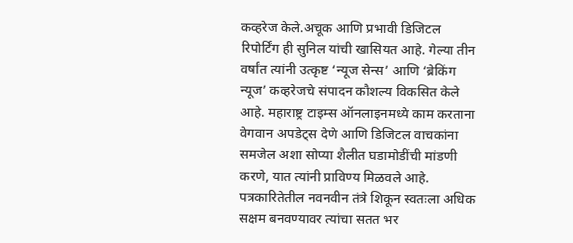कव्हरेज केले.अचूक आणि प्रभावी डिजिटल रिपोर्टिंग ही सुनिल यांची खासियत आहे. गेल्या तीन वर्षांत त्यांनी उत्कृष्ट ‘न्यूज सेन्स’ आणि ‘ब्रेकिंग न्यूज’ कव्हरेजचे संपादन कौशल्य विकसित केले आहे. महाराष्ट्र टाइम्स ऑनलाइनमध्ये काम करताना वेगवान अपडेट्स देणे आणि डिजिटल वाचकांना समजेल अशा सोप्या शैलीत घडामोडींची मांडणी करणे, यात त्यांनी प्राविण्य मिळवले आहे. पत्रकारितेतील नवनवीन तंत्रे शिकून स्वतःला अधिक सक्षम बनवण्यावर त्यांचा सतत भर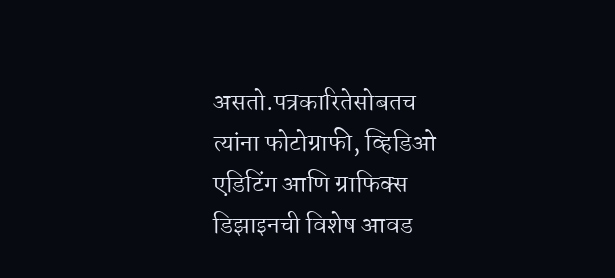असतो.पत्रकारितेसोबतच त्यांना फोटोग्राफी, व्हिडिओ एडिटिंग आणि ग्राफिक्स डिझाइनची विशेष आवड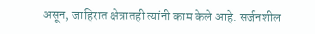असून, जाहिरात क्षेत्रातही त्यांनी काम केले आहे. सर्जनशील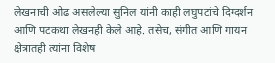लेखनाची ओढ असलेल्या सुनिल यांनी काही लघुपटांचे दिग्दर्शन आणि पटकथा लेखनही केले आहे. तसेच, संगीत आणि गायन क्षेत्रातही त्यांना विशेष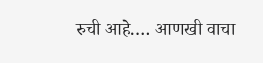रुची आहे.… आणखी वाचा